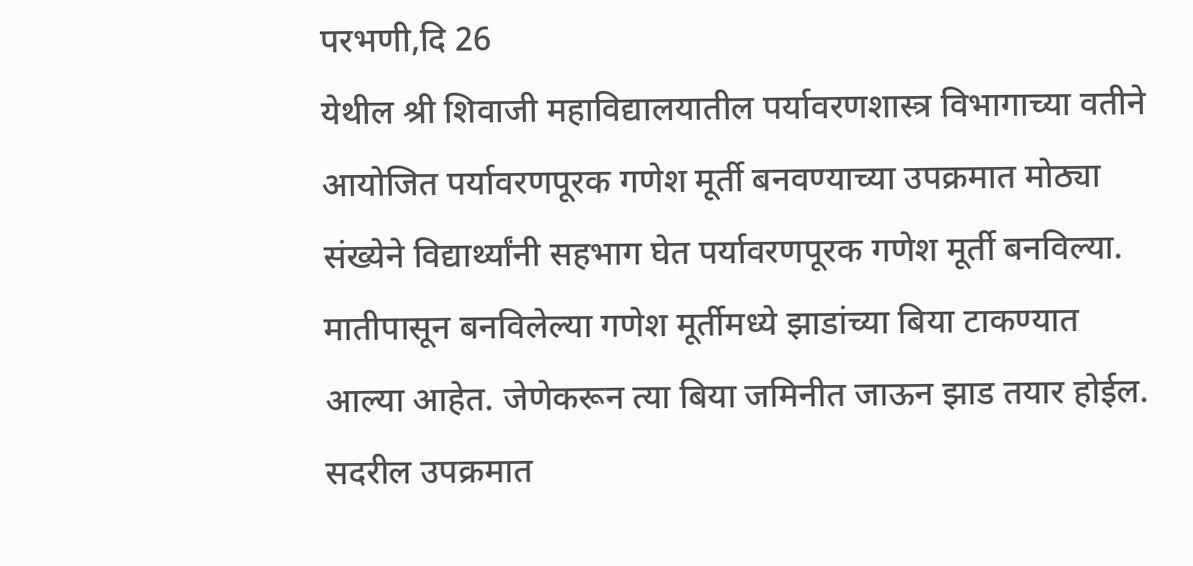परभणी,दि 26
येथील श्री शिवाजी महाविद्यालयातील पर्यावरणशास्त्र विभागाच्या वतीने आयोजित पर्यावरणपूरक गणेश मूर्ती बनवण्याच्या उपक्रमात मोठ्या संख्येने विद्यार्थ्यांनी सहभाग घेत पर्यावरणपूरक गणेश मूर्ती बनविल्या.
मातीपासून बनविलेल्या गणेश मूर्तीमध्ये झाडांच्या बिया टाकण्यात आल्या आहेत. जेणेकरून त्या बिया जमिनीत जाऊन झाड तयार होईल. सदरील उपक्रमात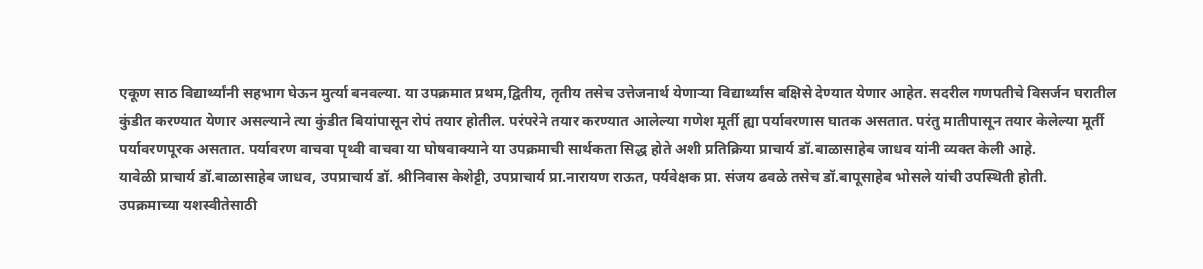एकूण साठ विद्यार्थ्यांनी सहभाग घेऊन मुर्त्या बनवल्या. या उपक्रमात प्रथम,द्वितीय, तृतीय तसेच उत्तेजनार्थ येणाऱ्या विद्यार्थ्यांस बक्षिसे देण्यात येणार आहेत. सदरील गणपतीचे विसर्जन घरातील कुंडीत करण्यात येणार असल्याने त्या कुंडीत बियांपासून रोपं तयार होतील. परंपरेने तयार करण्यात आलेल्या गणेश मूर्ती ह्या पर्यावरणास घातक असतात. परंतु मातीपासून तयार केलेल्या मूर्ती पर्यावरणपूरक असतात. पर्यावरण वाचवा पृथ्वी वाचवा या घोषवाक्याने या उपक्रमाची सार्थकता सिद्ध होते अशी प्रतिक्रिया प्राचार्य डॉ.बाळासाहेब जाधव यांनी व्यक्त केली आहे.
यावेळी प्राचार्य डॉ.बाळासाहेब जाधव, उपप्राचार्य डॉ. श्रीनिवास केशेट्टी, उपप्राचार्य प्रा.नारायण राऊत, पर्यवेक्षक प्रा. संजय ढवळे तसेच डॉ.बापूसाहेब भोसले यांची उपस्थिती होती.
उपक्रमाच्या यशस्वीतेसाठी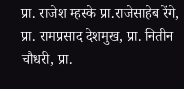प्रा. राजेश म्हस्के प्रा.राजेसाहेब रेंगे, प्रा. रामप्रसाद देशमुख, प्रा. नितीन चौधरी, प्रा.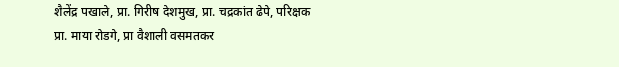शैलेंद्र पखाले, प्रा. गिरीष देशमुख, प्रा. चद्रकांत ढेपे, परिक्षक प्रा. माया रोडगे, प्रा वैशाली वसमतकर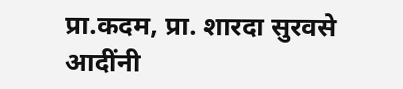प्रा.कदम, प्रा. शारदा सुरवसे आदींनी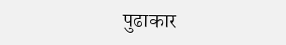पुढाकार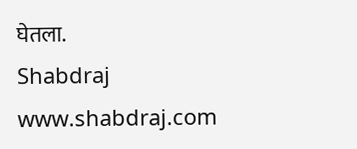घेतला.
Shabdraj www.shabdraj.com